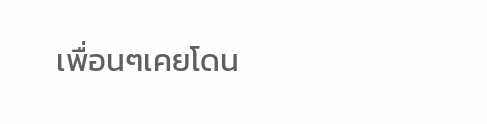เพื่อนๆเคยโดน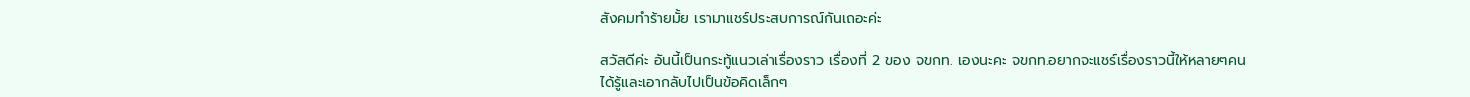สังคมทำร้ายมั้ย เรามาแชร์ประสบการณ์กันเถอะค่ะ

สวัสดีค่ะ อันนี้เป็นกระทู้แนวเล่าเรื่องราว เรื่องที่ 2 ของ จขกท. เองนะคะ จขกท.อยากจะแชร์เรื่องราวนี้ให้หลายๆคนได้รู้และเอากลับไปเป็นข้อคิดเล็กๆ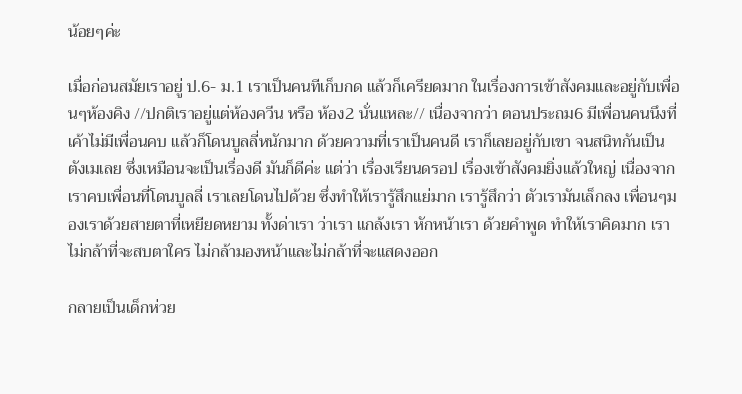น้อยๆค่ะ

เมื่อก่อนสมัยเราอยู่ ป.6- ม.1 เราเป็นคนทีเก็บกด แล้วก็เครียดมาก ในเรื่องการเข้าสังคมและอยู่กับเพื่อนๆห้องคิง //ปกติเราอยู่แต่ห้องควีน หรือ ห้อง2 นั่นแหละ// เนื่องจากว่า ตอนประถม6 มีเพื่อนคนนึงที่เค้าไม่มีเพื่อนคบ แล้วก็โดนบูลลี่หนักมาก ด้วยความที่เราเป็นคนดี เราก็เลยอยู่กับเขา จนสนิทกันเป็นตังเมเลย ซึ่งเหมือนจะเป็นเรื่องดี มันก็ดีค่ะ แต่ว่า เรื่องเรียนดรอป เรื่องเข้าสังคมยิ่งแล้วใหญ่ เนื่องจากเราคบเพื่อนที่โดนบูลลี่ เราเลยโดนไปด้วย ซึ่งทำให้เรารู้สึกแย่มาก เรารู้สึกว่า ตัวเรามันเล็กลง เพื่อนๆมองเราด้วยสายตาที่เหยียดหยาม ทั้งด่าเรา ว่าเรา แกล้งเรา หักหน้าเรา ด้วยคำพูด ทำให้เราคิดมาก เราไม่กล้าที่จะสบตาใคร ไม่กล้ามองหน้าและไม่กล้าที่จะแสดงออก

กลายเป็นเด็กห่วย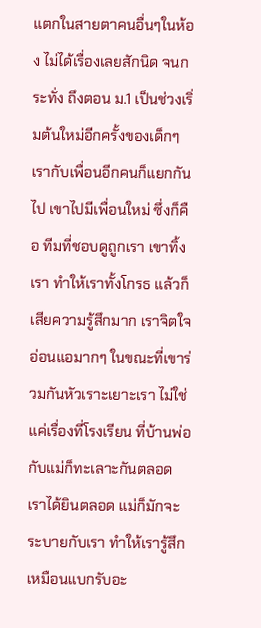แตกในสายตาคนอื่นๆในห้อง ไม่ได้เรื่องเลยสักนิด จนกระทั่ง ถึงตอน ม.1 เป็นช่วงเริ่มต้นใหม่อีกครั้งของเด็กๆ เรากับเพื่อนอีกคนก็แยกกันไป เขาไปมีเพื่อนใหม่ ซึ่งก็คือ ทีมที่ชอบดูถูกเรา เขาทิ้งเรา ทำให้เราทั้งโกรธ แล้วก็เสียความรู้สึกมาก เราจิตใจอ่อนแอมากๆ ในขณะที่เขาร่วมกันหัวเราะเยาะเรา ไม่ใช่แค่เรื่องที่โรงเรียน ที่บ้านพ่อกับแม่ก็ทะเลาะกันตลอด เราได้ยินตลอด แม่ก็มักจะระบายกับเรา ทำให้เรารู้สึกเหมือนแบกรับอะ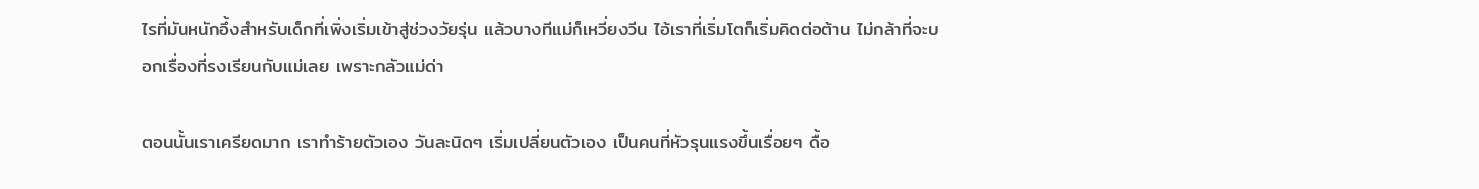ไรที่มันหนักอึ้งสำหรับเด็กที่เพิ่งเริ่มเข้าสู่ช่วงวัยรุ่น แล้วบางทีแม่ก็เหวี่ยงวีน ไอ้เราที่เริ่มโตก็เริ่มคิดต่อต้าน ไม่กล้าที่จะบอกเรื่องที่รงเรียนกับแม่เลย เพราะกลัวแม่ด่า

ตอนนั้นเราเครียดมาก เราทำร้ายตัวเอง วันละนิดๆ เริ่มเปลี่ยนตัวเอง เป็นคนที่หัวรุนแรงขึ้นเรื่อยๆ ดื้อ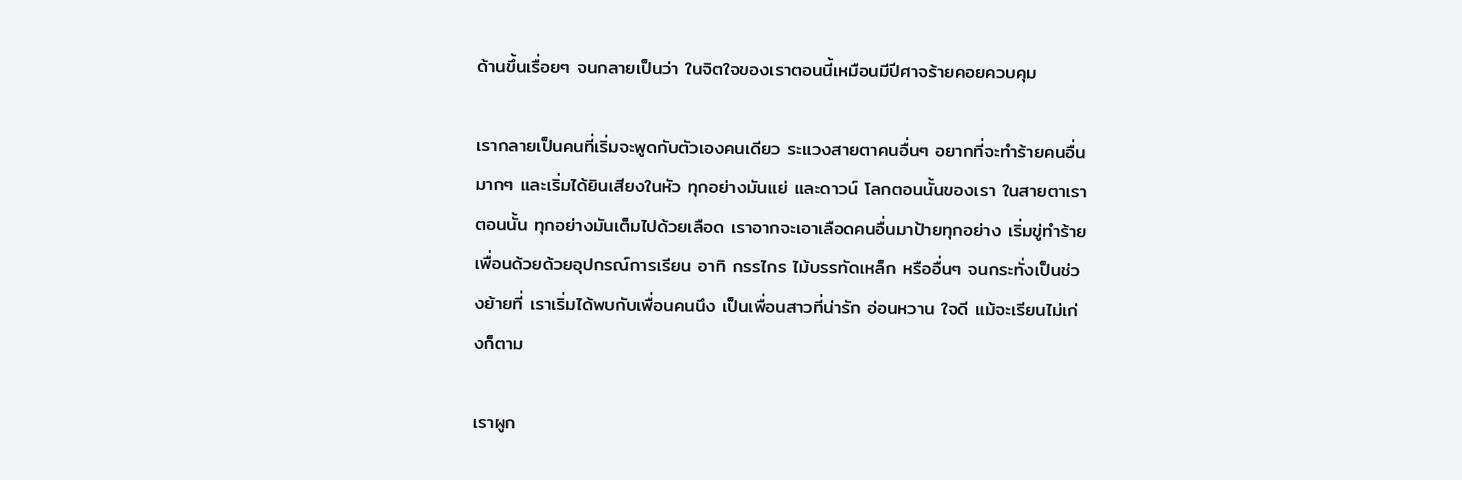ด้านขึ้นเรื่อยๆ จนกลายเป็นว่า ในจิตใจของเราตอนนี้เหมือนมีปีศาจร้ายคอยควบคุม

เรากลายเป็นคนที่เริ่มจะพูดกับตัวเองคนเดียว ระแวงสายตาคนอื่นๆ อยากที่จะทำร้ายคนอื่นมากๆ และเริ่มได้ยินเสียงในหัว ทุกอย่างมันแย่ และดาวน์ โลกตอนนั้นของเรา ในสายตาเราตอนนั้น ทุกอย่างมันเต็มไปด้วยเลือด เราอากจะเอาเลือดคนอื่นมาป้ายทุกอย่าง เริ่มขู่ทำร้ายเพื่อนด้วยด้วยอุปกรณ์การเรียน อาทิ กรรไกร ไม้บรรทัดเหล็ก หรืออื่นๆ จนกระทั่งเป็นช่วงย้ายที่ เราเริ่มได้พบกับเพื่อนคนนึง เป็นเพื่อนสาวที่น่ารัก อ่อนหวาน ใจดี แม้จะเรียนไม่เก่งก็ตาม

เราผูก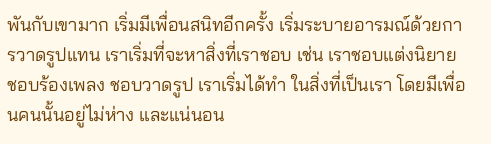พันกับเขามาก เริ่มมีเพื่อนสนิทอีกครั้ง เริ่มระบายอารมณ์ด้วยการวาดรูปแทน เราเริ่มที่จะหาสิ่งที่เราชอบ เช่น เราชอบแต่งนิยาย ชอบร้องเพลง ชอบวาดรูป เราเริ่มได้ทำ ในสิ่งที่เป็นเรา โดยมีเพื่อนคนนั้นอยู่ไม่ห่าง และแน่นอน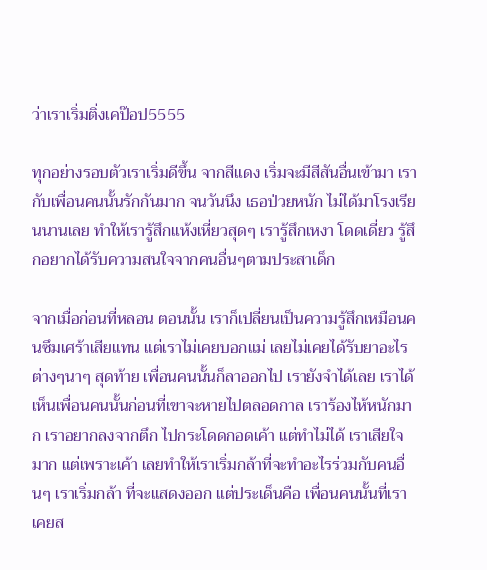ว่าเราเริ่มติ่งเคป๊อป5555

ทุกอย่างรอบตัวเราเริ่มดีขึ้น จากสีแดง เริ่มจะมีสีสันอื่นเข้ามา เรากับเพื่อนคนนั้นรักกันมาก จนวันนึง เธอป่วยหนัก ไม่ได้มาโรงเรียนนานเลย ทำให้เรารู้สึกแห้งเหี่ยวสุดๆ เรารู้สึกเหงา โดดเดี่ยว รู้สึกอยากได้รับความสนใจจากคนอื่นๆตามประสาเด็ก

จากเมื่อก่อนที่หลอน ตอนนั้น เราก็เปลี่ยนเป็นความรู้สึกเหมือนคนซึมเศร้าเสียแทน แต่เราไม่เคยบอกแม่ เลยไม่เคยได้รับยาอะไรต่างๆนาๆ สุดท้าย เพื่อนคนนั้นก็ลาออกไป เรายังจำได้เลย เราได้เห็นเพื่อนคนนั้นก่อนที่เขาจะหายไปตลอดกาล เราร้องไห้หนักมาก เราอยากลงจากตึก ไปกระโดดกอดเค้า แต่ทำไม่ได้ เราเสียใจมาก แต่เพราะเค้า เลยทำให้เราเริ่มกล้าที่จะทำอะไรร่วมกับคนอื่นๆ เราเริ่มกล้า ที่จะแสดงออก แต่ประเด็นคือ เพื่อนคนนั้นที่เราเคยส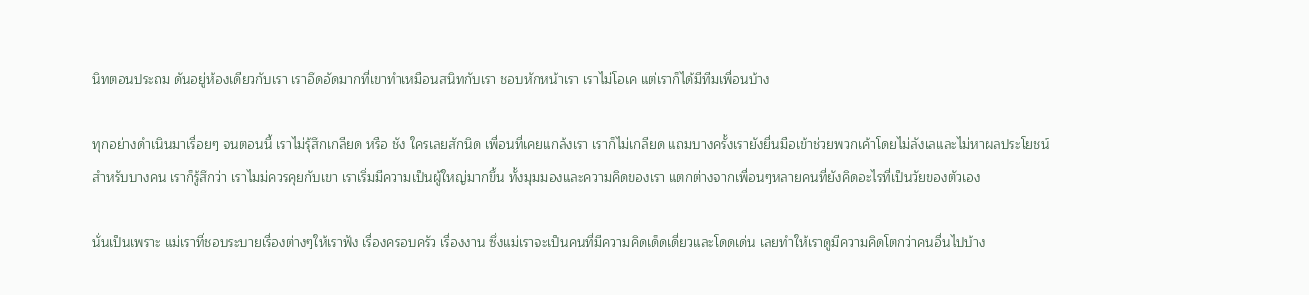นิทตอนประถม ดันอยู่ห้องเดียวกับเรา เราอึดอัดมากที่เขาทำเหมือนสนิทกับเรา ชอบหักหน้าเรา เราไม่โอเค แต่เราก็ได้มีทีมเพื่อนบ้าง

ทุกอย่างดำเนินมาเรื่อยๆ จนตอนนี้ เราไม่รุ้สึกเกลียด หรือ ชัง ใครเลยสักนิด เพื่อนที่เคยแกล้งเรา เราก็ไม่เกลียด แถมบางครั้งเรายังยื่นมือเข้าช่วยพวกเค้าโดยไม่ลังเลและไม่หาผลประโยชน์ สำหรับบางคน เราก็รู้สึกว่า เราไมม่ควรคุยกับเขา เราเริ่มมีความเป็นผู้ใหญ่มากขึ้น ทั้งมุมมองและความคิดของเรา แตกต่างจากเพื่อนๆหลายคนที่ยังคิดอะไรที่เป็นวัยของตัวเอง

นั่นเป็นเพราะ แม่เราที่ชอบระบายเรื่องต่างๆให้เราฟัง เรื่องครอบครัว เรื่องงาน ซึ่งแม่เราจะเป็นคนที่มีความคิดเด็ดเดี่ยวและโดดเด่น เลยทำให้เราดูมีความคิดโตกว่าคนอื่นไปบ้าง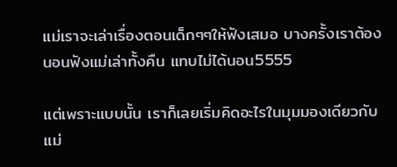แม่เราจะเล่าเรื่องตอนเด็กๆๆให้ฟังเสมอ บางครั้งเราต้องนอนฟังแม่เล่าทั้งคืน แทบไม่ได้นอน5555

แต่เพราะแบบนั้น เราก็เลยเริ่มคิดอะไรในมุมมองเดียวกับแม่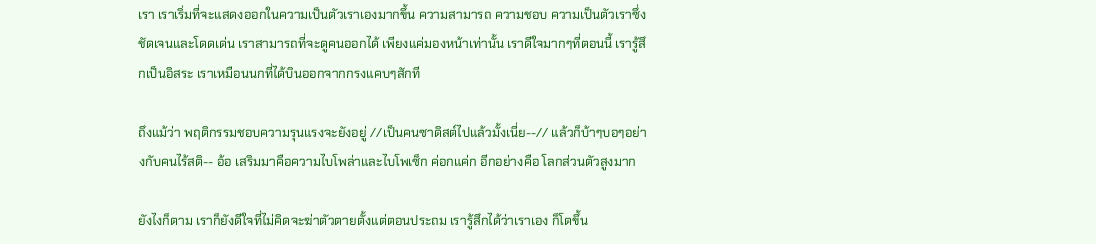เรา เราเริ่มที่จะแสดงออกในความเป็นตัวเราเองมากขึ้น ความสามารถ ความชอบ ความเป็นตัวเราซึ่งชัดเจนและโดดเด่น เราสามารถที่จะดูคนออกได้ เพียงแค่มองหน้าเท่านั้น เราดีใจมากๆที่ตอนนี้ เรารู้สึกเป็นอิสระ เราเหมือนนกที่ได้บินออกจากกรงแคบๆสักที

ถึงแม้ว่า พฤติกรรมชอบความรุนแรงจะยังอยู่ //เป็นคนซาดิสต์ไปแล้วมั้งเนี่ย--// แล้วก็บ้าๆบอๆอย่างกับคนไร้สติ-- อ้อ เสริมมาคือความไบโพล่าและไบโพเซ็ก ค่อกแค่ก อีกอย่างคือ โลกส่วนตัวสูงมาก

ยังไงก็ตาม เราก็ยังดีใจที่ไม่คิดจะฆ่าตัวตายตั้งแต่ตอนประถม เรารู้สึกได้ว่าเราเอง ก็โตขึ้น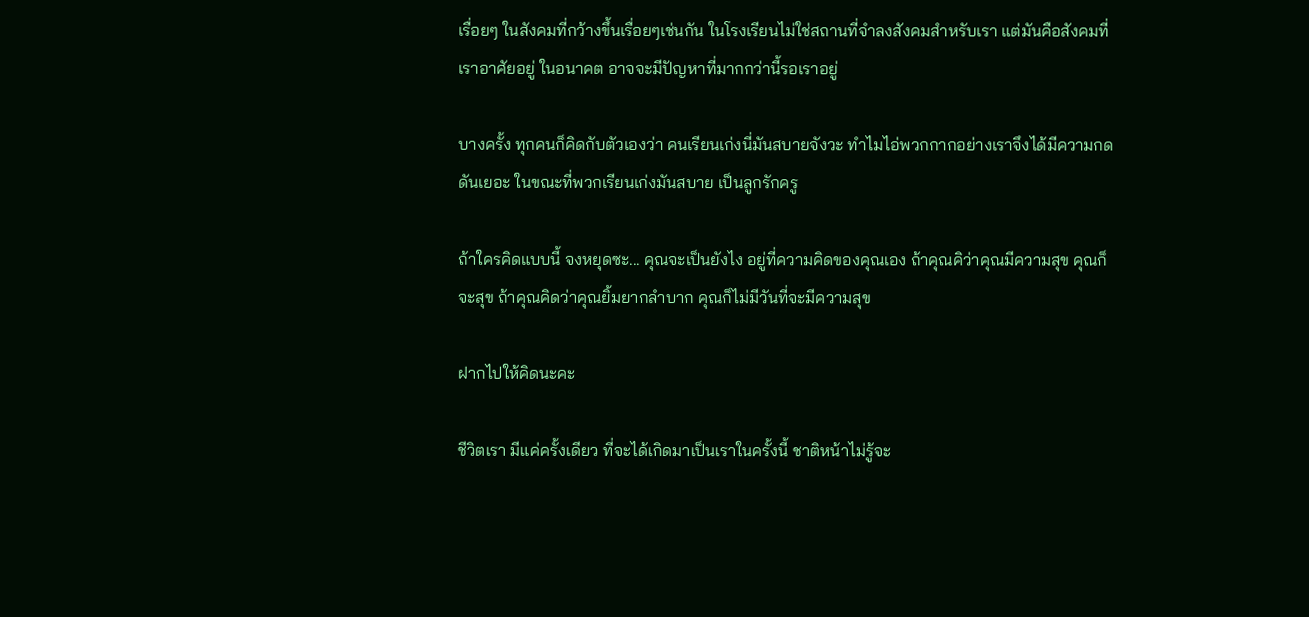เรื่อยๆ ในสังคมที่กว้างขึ้นเรื่อยๆเช่นกัน ในโรงเรียนไม่ใช่สถานที่จำลงสังคมสำหรับเรา แต่มันคือสังคมที่เราอาศัยอยู่ ในอนาคต อาจจะมีปัญหาที่มากกว่านี้รอเราอยู่

บางครั้ง ทุกคนก็คิดกับตัวเองว่า คนเรียนเก่งนี่มันสบายจังวะ ทำไมไอ่พวกกากอย่างเราจึงได้มีความกดดันเยอะ ในขณะที่พวกเรียนเก่งมันสบาย เป็นลูกรักครู

ถ้าใครคิดแบบนี้ จงหยุดซะ... คุณจะเป็นยังไง อยู่ที่ความคิดของคุณเอง ถ้าคุณคิว่าคุณมีความสุข คุณก็จะสุข ถ้าคุณคิดว่าคุณยิ้มยากลำบาก คุณก็ไม่มีวันที่จะมีความสุข

ฝากไปให้คิดนะคะ

ชีวิตเรา มีแค่ครั้งเดียว ที่จะได้เกิดมาเป็นเราในครั้งนี้ ชาติหน้าไม่รู้จะ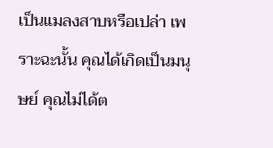เป็นแมลงสาบหรือเปล่า เพราะฉะนั้น คุณได้เกิดเป็นมนุษย์ คุณไม่ได้ต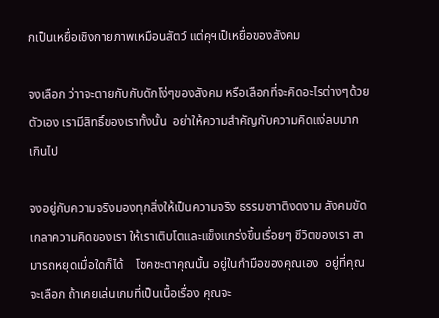กเป็นเหยื่อเชิงกายภาพเหมือนสัตว์ แต่คุฯเป็เหยื่อของสังคม

จงเลือก ว่าาจะตายกับกับดักโง่ๆของสังคม หรือเลือกที่จะคิดอะไรต่างๆด้วยตัวเอง เรามีสิทธิ์ของเราทั้งนั้น  อย่าให้ความสำคัญกับความคิดแง่ลบมากเกินไป

จงอยู่กับความจริงมองทุกสิ่งให้เป็นความจริง ธรรมชาาติงดงาม สังคมขัดเกลาความคิดของเรา ให้เราเติบโตและแข็งแกร่งขึ้นเรื่อยๆ ชีวิตของเรา สามารถหยุดเมื่อใดก็ได้    โชคชะตาคุณนั้น อยู่ในกำมือของคุณเอง  อยู่ที่คุณจะเลือก ถ้าเคยเล่นเกมที่เป็นเนื้อเรื่อง คุณจะ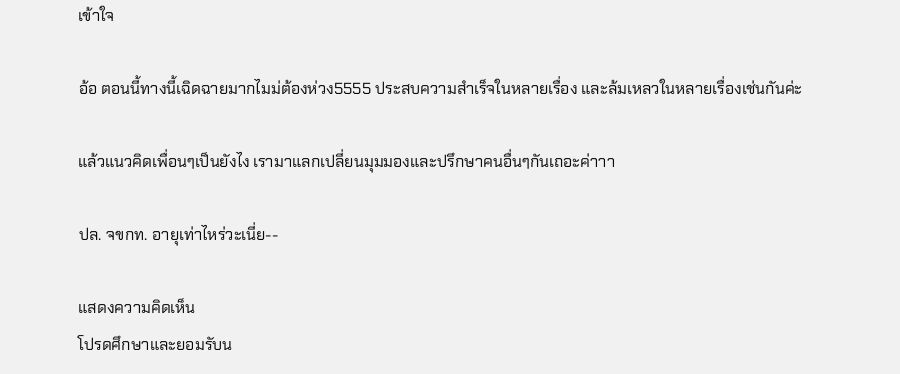เข้าใจ

อ้อ ตอนนี้ทางนี้เฉิดฉายมากไมม่ต้องห่วง5555 ประสบความสำเร็จในหลายเรื่อง และล้มเหลวในหลายเรื่องเช่นกันค่ะ

แล้วแนวคิดเพื่อนๆเป็นยังไง เรามาแลกเปลี่ยนมุมมองและปรึกษาคนอื่นๆกันเถอะค่าาา

ปล. จขกท. อายุเท่าไหร่วะเนี่ย--

แสดงความคิดเห็น
โปรดศึกษาและยอมรับน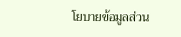โยบายข้อมูลส่วน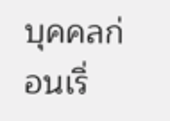บุคคลก่อนเริ่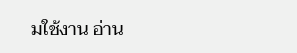มใช้งาน อ่าน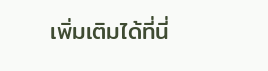เพิ่มเติมได้ที่นี่